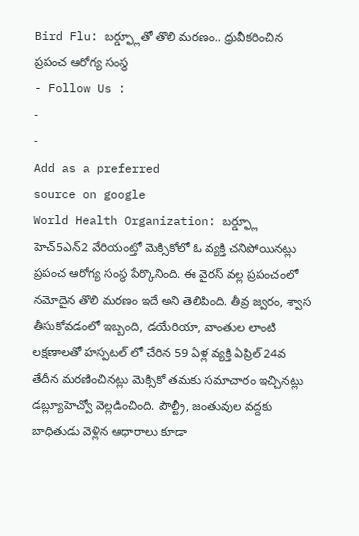Bird Flu: బర్డ్ఫ్లూతో తొలి మరణం.. ధ్రువీకరించిన ప్రపంచ ఆరోగ్య సంస్థ
- Follow Us :
-
-
Add as a preferred
source on google
World Health Organization: బర్డ్ఫ్లూ హెచ్5ఎన్2 వేరియంట్తో మెక్సికోలో ఓ వ్యక్తి చనిపోయినట్లు ప్రపంచ ఆరోగ్య సంస్థ పేర్కొనింది. ఈ వైరస్ వల్ల ప్రపంచంలో నమోదైన తొలి మరణం ఇదే అని తెలిపింది. తీవ్ర జ్వరం, శ్వాస తీసుకోవడంలో ఇబ్బంది, డయేరియా, వాంతుల లాంటి లక్షణాలతో హస్పటల్ లో చేరిన 59 ఏళ్ల వ్యక్తి ఏప్రిల్ 24వ తేదీన మరణించినట్లు మెక్సికో తమకు సమాచారం ఇచ్చినట్లు డబ్ల్యూహెచ్వో వెల్లడించింది. పౌల్ట్రీ, జంతువుల వద్దకు బాధితుడు వెళ్లిన ఆధారాలు కూడా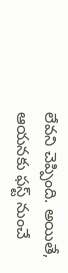లేవని చెప్పింది. అయితే, ఆయనకు ఫస్ట్ నుంచే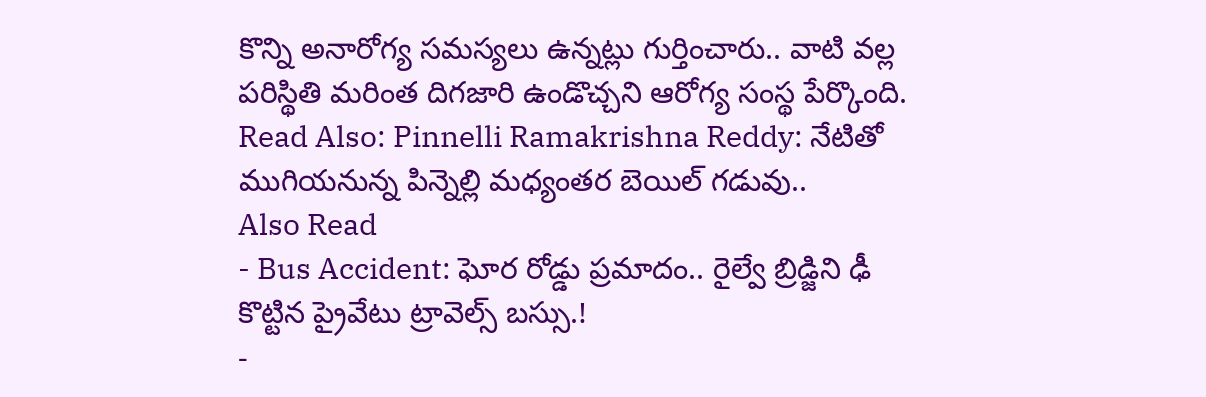కొన్ని అనారోగ్య సమస్యలు ఉన్నట్లు గుర్తించారు.. వాటి వల్ల పరిస్థితి మరింత దిగజారి ఉండొచ్చని ఆరోగ్య సంస్థ పేర్కొంది.
Read Also: Pinnelli Ramakrishna Reddy: నేటితో ముగియనున్న పిన్నెల్లి మధ్యంతర బెయిల్ గడువు..
Also Read
- Bus Accident: ఘోర రోడ్డు ప్రమాదం.. రైల్వే బ్రిడ్జిని ఢీ కొట్టిన ప్రైవేటు ట్రావెల్స్ బస్సు.!
-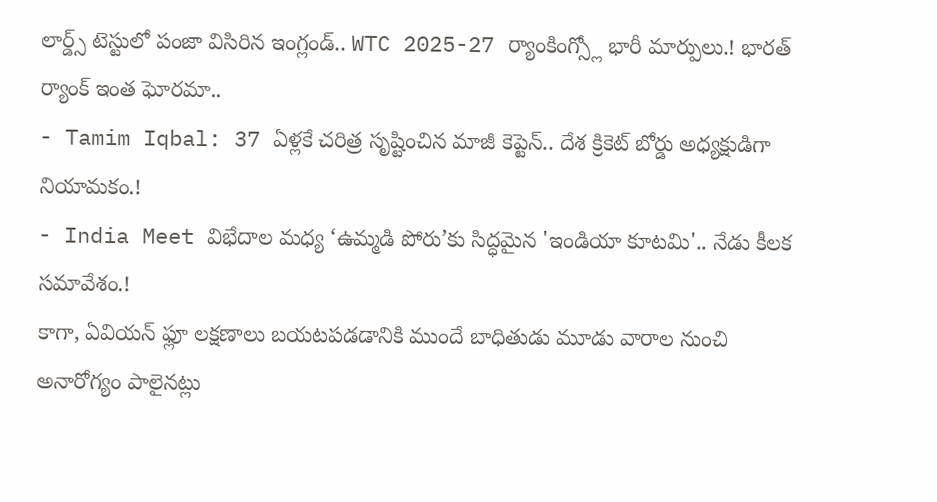లార్డ్స్ టెస్టులో పంజా విసిరిన ఇంగ్లండ్.. WTC 2025-27 ర్యాంకింగ్స్లో భారీ మార్పులు.! భారత్ ర్యాంక్ ఇంత ఘోరమా..
- Tamim Iqbal: 37 ఏళ్లకే చరిత్ర సృష్టించిన మాజీ కెప్టెన్.. దేశ క్రికెట్ బోర్డు అధ్యక్షుడిగా నియామకం.!
- India Meet విభేదాల మధ్య ‘ఉమ్మడి పోరు’కు సిద్ధమైన 'ఇండియా కూటమి'.. నేడు కీలక సమావేశం.!
కాగా, ఏవియన్ ఫ్లూ లక్షణాలు బయటపడడానికి ముందే బాధితుడు మూడు వారాల నుంచి అనారోగ్యం పాలైనట్లు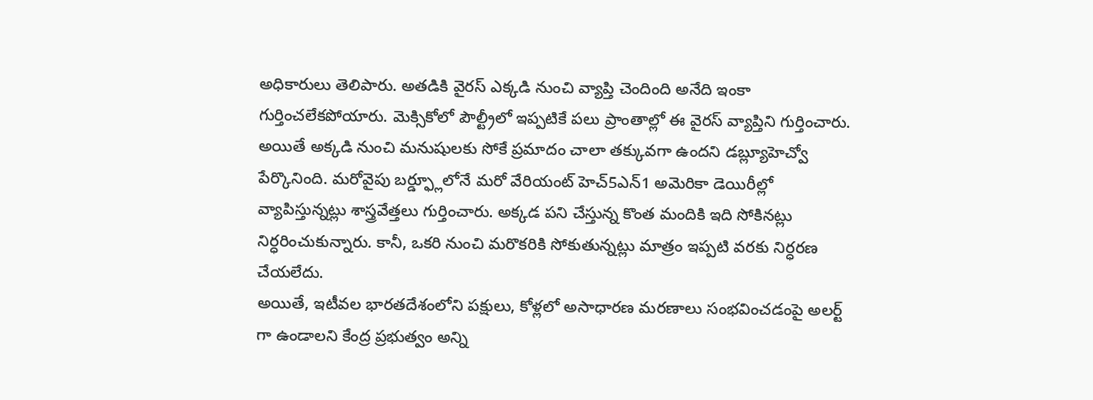అధికారులు తెలిపారు. అతడికి వైరస్ ఎక్కడి నుంచి వ్యాప్తి చెందింది అనేది ఇంకా గుర్తించలేకపోయారు. మెక్సికోలో పౌల్ట్రీలో ఇప్పటికే పలు ప్రాంతాల్లో ఈ వైరస్ వ్యాప్తిని గుర్తించారు. అయితే అక్కడి నుంచి మనుషులకు సోకే ప్రమాదం చాలా తక్కువగా ఉందని డబ్ల్యూహెచ్వో పేర్కొనింది. మరోవైపు బర్డ్ఫ్లూలోనే మరో వేరియంట్ హెచ్5ఎన్1 అమెరికా డెయిరీల్లో వ్యాపిస్తున్నట్లు శాస్త్రవేత్తలు గుర్తించారు. అక్కడ పని చేస్తున్న కొంత మందికి ఇది సోకినట్లు నిర్ధరించుకున్నారు. కానీ, ఒకరి నుంచి మరొకరికి సోకుతున్నట్లు మాత్రం ఇప్పటి వరకు నిర్ధరణ చేయలేదు.
అయితే, ఇటీవల భారతదేశంలోని పక్షులు, కోళ్లలో అసాధారణ మరణాలు సంభవించడంపై అలర్ట్ గా ఉండాలని కేంద్ర ప్రభుత్వం అన్ని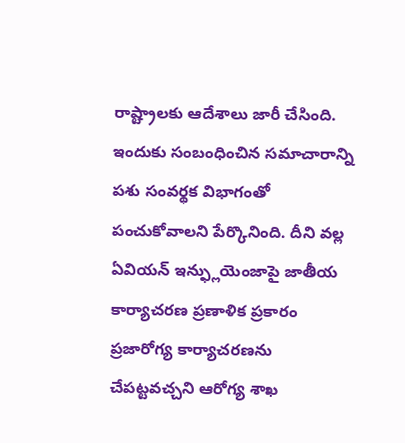రాష్ట్రాలకు ఆదేశాలు జారీ చేసింది. ఇందుకు సంబంధించిన సమాచారాన్ని పశు సంవర్థక విభాగంతో పంచుకోవాలని పేర్కొనింది. దీని వల్ల ఏవియన్ ఇన్ఫ్లుయెంజాపై జాతీయ కార్యాచరణ ప్రణాళిక ప్రకారం ప్రజారోగ్య కార్యాచరణను చేపట్టవచ్చని ఆరోగ్య శాఖ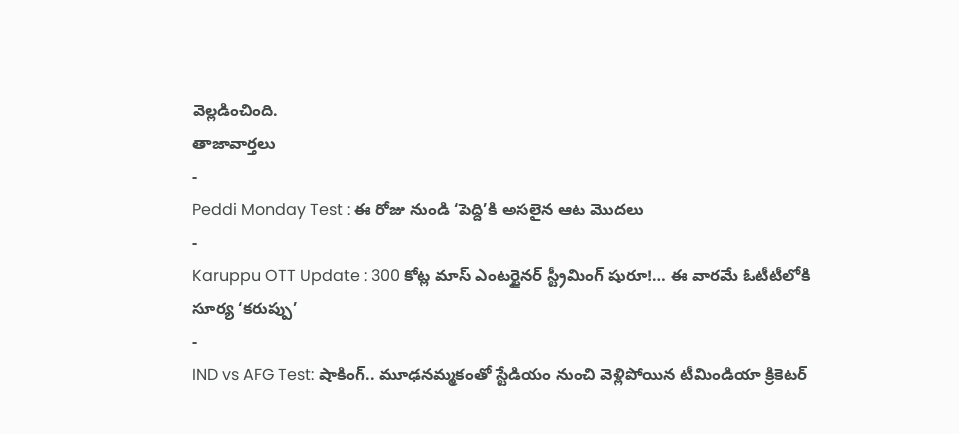వెల్లడించింది.
తాజావార్తలు
-
Peddi Monday Test : ఈ రోజు నుండి ‘పెద్ది’కి అసలైన ఆట మొదలు
-
Karuppu OTT Update : 300 కోట్ల మాస్ ఎంటర్టైనర్ స్ట్రీమింగ్ షురూ!… ఈ వారమే ఓటీటీలోకి సూర్య ‘కరుప్పు’
-
IND vs AFG Test: షాకింగ్.. మూఢనమ్మకంతో స్టేడియం నుంచి వెళ్లిపోయిన టీమిండియా క్రికెటర్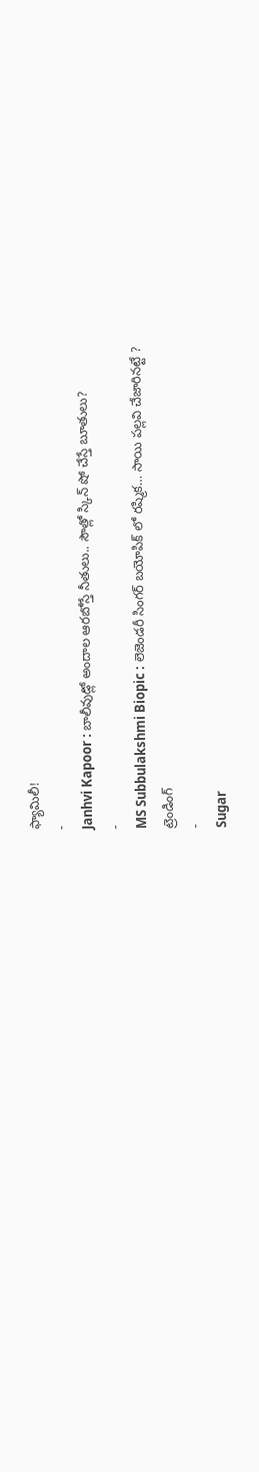ఫ్యామిలీ!
-
Janhvi Kapoor : బాలీవుడ్లో అందాల ఆరబోస్తే నీతులు.. సౌత్లో స్కిన్ షో చేస్తే బూతులు?
-
MS Subbulakshmi Biopic : లెజెండరీ సింగర్ బయోపిక్ లో రష్మిక… సాయి పల్లవి చేజారినట్టే ?
ట్రెండింగ్
-
Sugar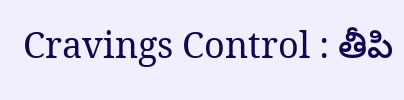Cravings Control : తీపి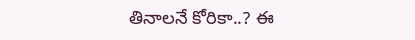తినాలనే కోరికా..? ఈ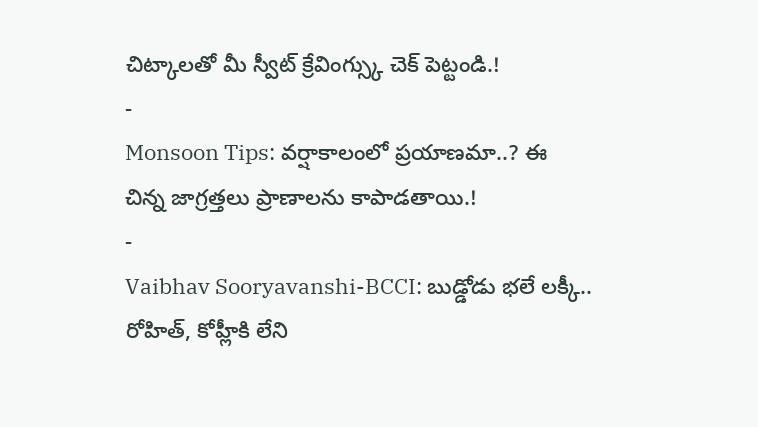చిట్కాలతో మీ స్వీట్ క్రేవింగ్స్కు చెక్ పెట్టండి.!
-
Monsoon Tips: వర్షాకాలంలో ప్రయాణమా..? ఈ చిన్న జాగ్రత్తలు ప్రాణాలను కాపాడతాయి.!
-
Vaibhav Sooryavanshi-BCCI: బుడ్డోడు భలే లక్కీ.. రోహిత్, కోహ్లీకి లేని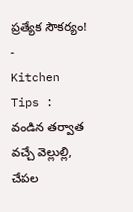ప్రత్యేక సౌకర్యం!
-
Kitchen Tips : వండిన తర్వాత వచ్చే వెల్లుల్లి, చేపల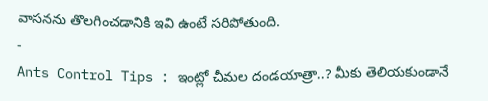వాసనను తొలగించడానికి ఇవి ఉంటే సరిపోతుంది.
-
Ants Control Tips : ఇంట్లో చీమల దండయాత్రా..? మీకు తెలియకుండానే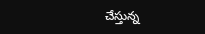చేస్తున్న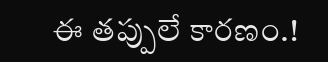ఈ తప్పులే కారణం.!